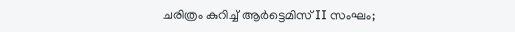ചരിത്രം കുറിച്ച് ആർട്ടെമിസ് II സംഘം;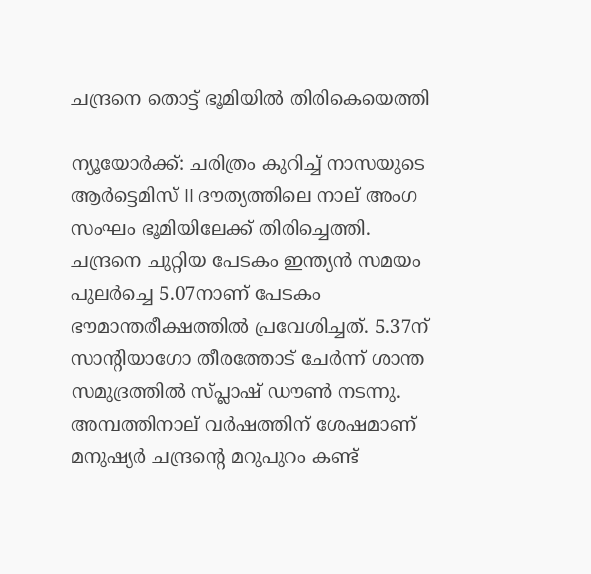ചന്ദ്രനെ തൊട്ട് ഭൂമിയില്‍ തിരികെയെത്തി

ന്യൂയോര്‍ക്ക്: ചരിത്രം കുറിച്ച് നാസയുടെ ആർട്ടെമിസ് II ദൗത്യത്തിലെ നാല് അംഗ സംഘം ഭൂമിയിലേക്ക് തിരിച്ചെത്തി. ചന്ദ്രനെ ചുറ്റിയ പേടകം ഇന്ത്യന്‍ സമയം പുലർച്ചെ 5.07നാണ് പേടകം ഭൗമാന്തരീക്ഷത്തിൽ പ്രവേശിച്ചത്. 5.37ന് സാന്റിയാഗോ തീരത്തോട് ചേർന്ന് ശാന്ത സമുദ്രത്തില്‍ സ്പ്ലാഷ് ഡൗണ്‍ നടന്നു. അമ്പത്തിനാല് വർഷത്തിന് ശേഷമാണ് മനുഷ്യർ ചന്ദ്രന്റെ മറുപുറം കണ്ട്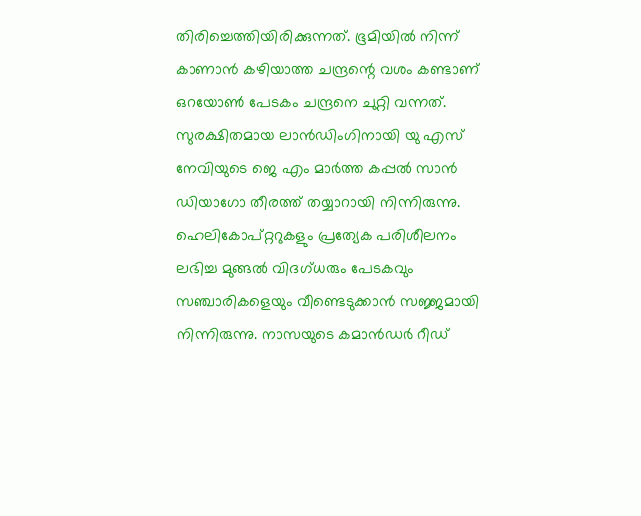തിരിച്ചെത്തിയിരിക്കുന്നത്. ഭൂമിയിൽ നിന്ന് കാണാൻ കഴിയാത്ത ചന്ദ്രന്റെ വശം കണ്ടാണ് ഒറയോൺ പേടകം ചന്ദ്രനെ ചുറ്റി വന്നത്. സുരക്ഷിതമായ ലാൻഡിംഗിനായി യു എസ് നേവിയുടെ ജെ എം മാർത്ത കപ്പൽ സാൻ ഡിയാഗോ തീരത്ത് തയ്യാറായി നിന്നിരുന്നു. ഹെലികോപ്റ്ററുകളും പ്രത്യേക പരിശീലനം ലഭിച്ച മുങ്ങൽ വിദഗ്ധരും പേടകവും സഞ്ചാരികളെയും വീണ്ടെടുക്കാൻ സജ്ജമായി നിന്നിരുന്നു. നാസയുടെ കമാൻഡർ റീഡ്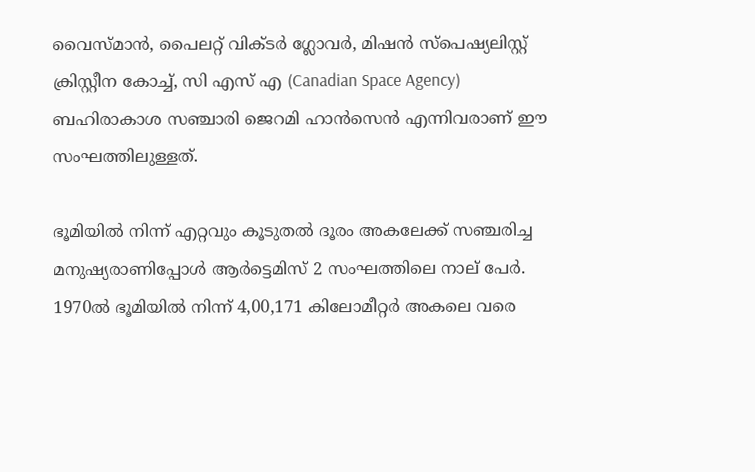വൈസ്മാൻ, പൈലറ്റ് വിക്ടർ ഗ്ലോവർ, മിഷൻ സ്പെഷ്യലിസ്റ്റ് ക്രിസ്റ്റീന കോച്ച്, സി എസ് എ (Canadian Space Agency) ബഹിരാകാശ സഞ്ചാരി ജെറമി ഹാൻസെൻ എന്നിവരാണ് ഈ സംഘത്തിലുള്ളത്.

ഭൂമിയിൽ നിന്ന് എറ്റവും കൂടുതൽ ദൂരം അകലേക്ക് സഞ്ചരിച്ച മനുഷ്യരാണിപ്പോൾ ആർട്ടെമിസ് 2 സംഘത്തിലെ നാല് പേർ. 1970ൽ ഭൂമിയിൽ നിന്ന് 4,00,171 കിലോമീറ്റർ അകലെ വരെ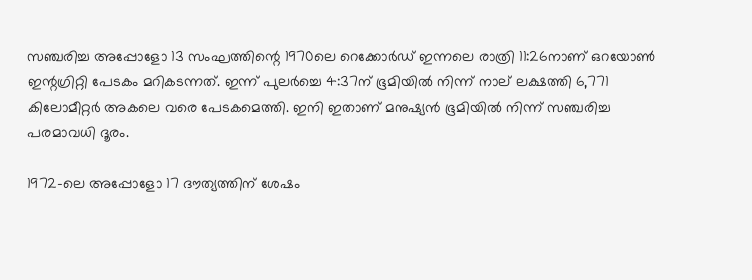സഞ്ചരിച്ച അപ്പോളോ 13 സംഘത്തിന്റെ 1970ലെ റെക്കോർ‍ഡ് ഇന്നലെ രാത്രി 11:26നാണ് ഒറയോൺ ഇന്റഗ്രിറ്റി പേടകം മറികടന്നത്. ഇന്ന് പുലർച്ചെ 4:37ന് ഭൂമിയിൽ നിന്ന് നാല് ലക്ഷത്തി 6,771 കിലോമീറ്റർ അകലെ വരെ പേടകമെത്തി. ഇനി ഇതാണ് മനുഷ്യൻ ഭൂമിയിൽ നിന്ന് സഞ്ചരിച്ച പരമാവധി ദൂരം.

1972-ലെ അപ്പോളോ 17 ദൗത്യത്തിന് ശേഷം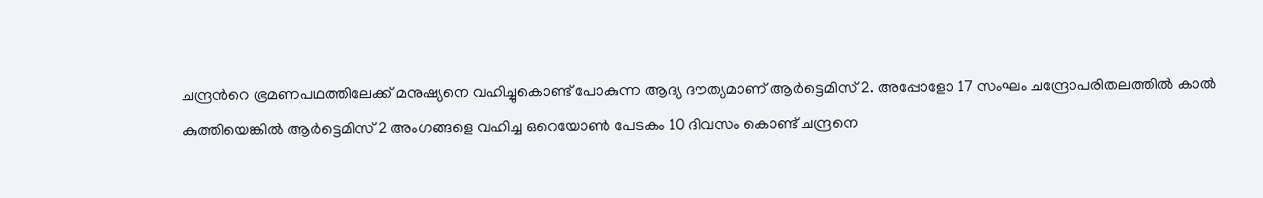ചന്ദ്രന്‍റെ ഭ്രമണപഥത്തിലേക്ക് മനുഷ്യനെ വഹിച്ചുകൊണ്ട് പോകുന്ന ആദ്യ ദൗത്യമാണ് ആ‌ർട്ടെമിസ് 2. അപ്പോളോ 17 സംഘം ചന്ദ്രോപരിതലത്തില്‍ കാല്‍ കുത്തിയെങ്കില്‍ ആ‌ർട്ടെമിസ് 2 അംഗങ്ങളെ വഹിച്ച ഒറെയോൺ പേടകം 10 ദിവസം കൊണ്ട് ചന്ദ്രനെ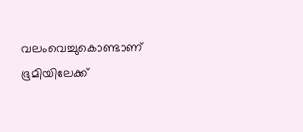വലംവെച്ചുകൊണ്ടാണ് ഭൂമിയിലേക്ക്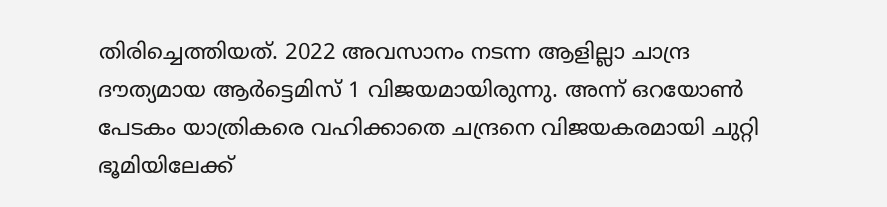തിരിച്ചെത്തിയത്. 2022 അവസാനം നടന്ന ആളില്ലാ ചാന്ദ്ര ദൗത്യമായ ആ‌ർട്ടെമിസ് 1 വിജയമായിരുന്നു. അന്ന് ഒറയോൺ പേടകം യാത്രികരെ വഹിക്കാതെ ചന്ദ്രനെ വിജയകരമായി ചുറ്റി ഭൂമിയിലേക്ക്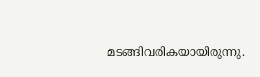മടങ്ങിവരികയായിരുന്നു.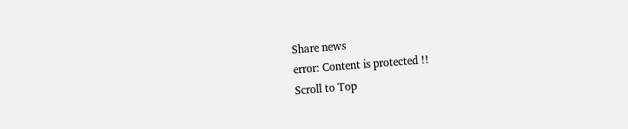Share news
error: Content is protected !!
Scroll to Top